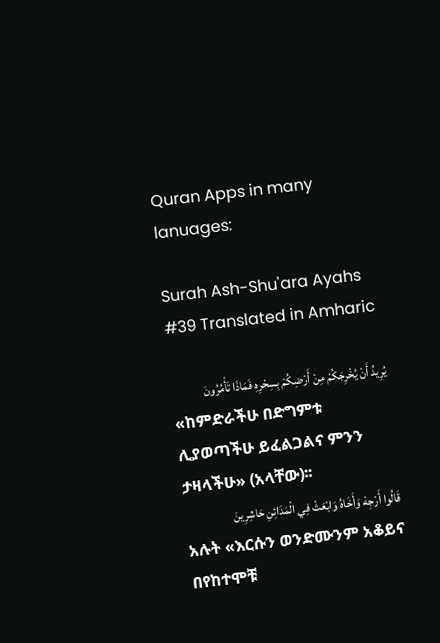Quran Apps in many lanuages:

Surah Ash-Shu'ara Ayahs #39 Translated in Amharic

يُرِيدُ أَنْ يُخْرِجَكُمْ مِنْ أَرْضِكُمْ بِسِحْرِهِ فَمَاذَا تَأْمُرُونَ
«ከምድራችሁ በድግምቱ ሊያወጣችሁ ይፈልጋልና ምንን ታዛላችሁ» (አላቸው)፡፡
قَالُوا أَرْجِهْ وَأَخَاهُ وَابْعَثْ فِي الْمَدَائِنِ حَاشِرِينَ
አሉት «እርሱን ወንድሙንም አቆይና በየከተሞቹ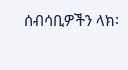ሰብሳቢዎችን ላክ፡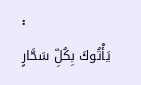፡
يَأْتُوكَ بِكُلِّ سَحَّارٍ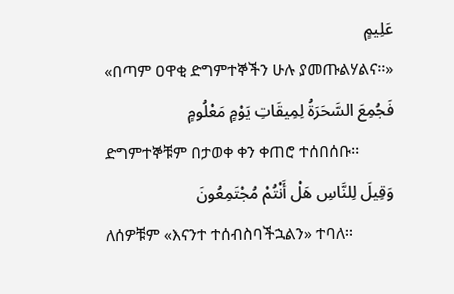عَلِيمٍ
«በጣም ዐዋቂ ድግምተኞችን ሁሉ ያመጡልሃልና፡፡»
فَجُمِعَ السَّحَرَةُ لِمِيقَاتِ يَوْمٍ مَعْلُومٍ
ድግምተኞቹም በታወቀ ቀን ቀጠሮ ተሰበሰቡ፡፡
وَقِيلَ لِلنَّاسِ هَلْ أَنْتُمْ مُجْتَمِعُونَ
ለሰዎቹም «እናንተ ተሰብስባችኋልን» ተባለ፡፡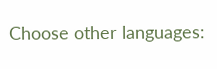Choose other languages: